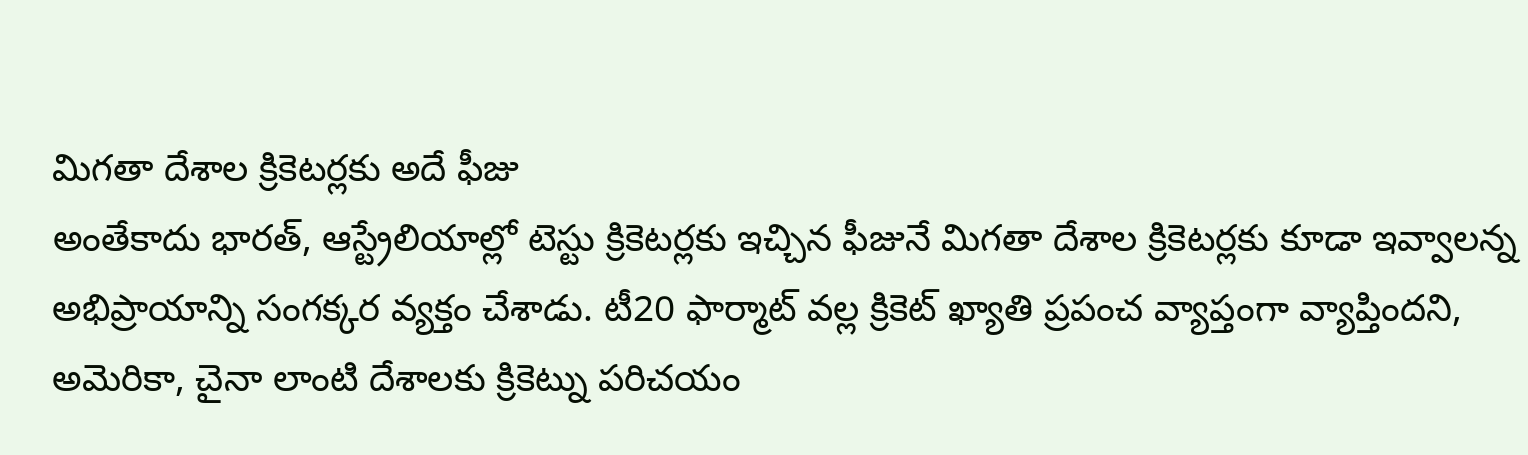మిగతా దేశాల క్రికెటర్లకు అదే ఫీజు
అంతేకాదు భారత్, ఆస్ట్రేలియాల్లో టెస్టు క్రికెటర్లకు ఇచ్చిన ఫీజునే మిగతా దేశాల క్రికెటర్లకు కూడా ఇవ్వాలన్న అభిప్రాయాన్ని సంగక్కర వ్యక్తం చేశాడు. టీ20 ఫార్మాట్ వల్ల క్రికెట్ ఖ్యాతి ప్రపంచ వ్యాప్తంగా వ్యాప్తిందని, అమెరికా, చైనా లాంటి దేశాలకు క్రికెట్ను పరిచయం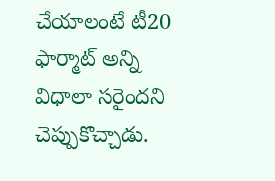చేయాలంటే టీ20 ఫార్మాట్ అన్ని విధాలా సరైందని చెప్పుకొచ్చాడు.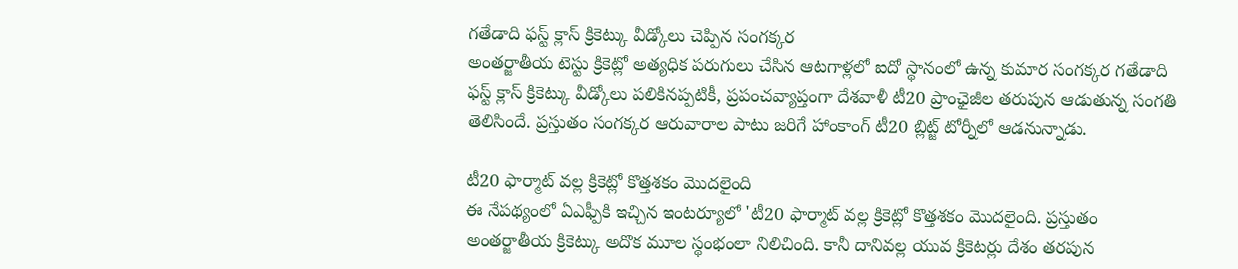గతేడాది ఫస్ట్ క్లాస్ క్రికెట్కు వీడ్కోలు చెప్పిన సంగక్కర
అంతర్జాతీయ టెస్టు క్రికెట్లో అత్యధిక పరుగులు చేసిన ఆటగాళ్లలో ఐదో స్థానంలో ఉన్న కుమార సంగక్కర గతేడాది ఫస్ట్ క్లాస్ క్రికెట్కు వీడ్కోలు పలికినప్పటికీ, ప్రపంచవ్యాప్తంగా దేశవాళీ టీ20 ప్రాంఛైజీల తరుపున ఆడుతున్న సంగతి తెలిసిందే. ప్రస్తుతం సంగక్కర ఆరువారాల పాటు జరిగే హాంకాంగ్ టీ20 బ్లిట్జ్ టోర్నీలో ఆడనున్నాడు.

టీ20 ఫార్మాట్ వల్ల క్రికెట్లో కొత్తశకం మొదలైంది
ఈ నేపథ్యంలో ఏఎఫ్పీకి ఇచ్చిన ఇంటర్యూలో 'టీ20 ఫార్మాట్ వల్ల క్రికెట్లో కొత్తశకం మొదలైంది. ప్రస్తుతం అంతర్జాతీయ క్రికెట్కు అదొక మూల స్థంభంలా నిలిచింది. కానీ దానివల్ల యువ క్రికెటర్లు దేశం తరపున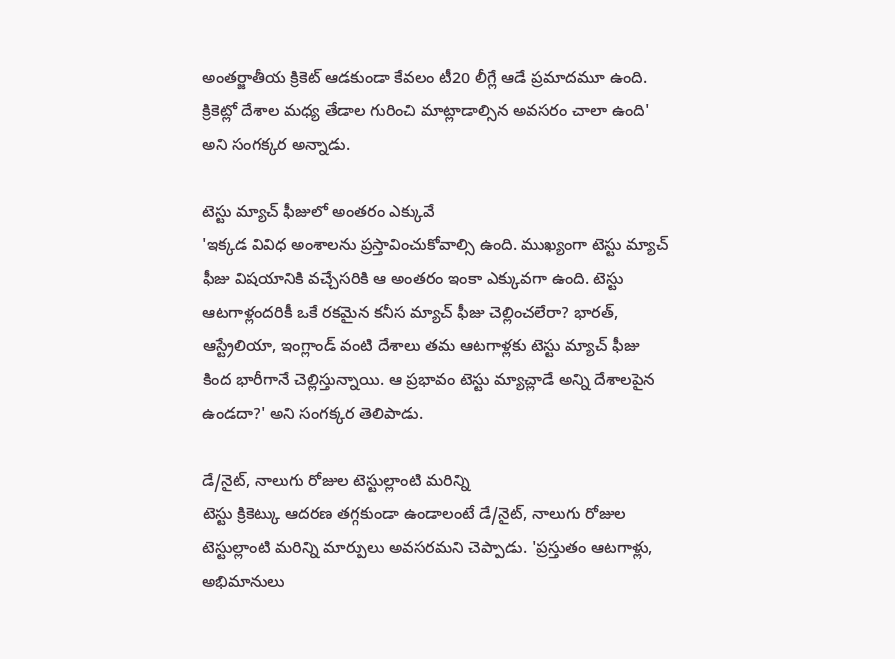అంతర్జాతీయ క్రికెట్ ఆడకుండా కేవలం టీ20 లీగ్లే ఆడే ప్రమాదమూ ఉంది. క్రికెట్లో దేశాల మధ్య తేడాల గురించి మాట్లాడాల్సిన అవసరం చాలా ఉంది' అని సంగక్కర అన్నాడు.

టెస్టు మ్యాచ్ ఫీజులో అంతరం ఎక్కువే
'ఇక్కడ వివిధ అంశాలను ప్రస్తావించుకోవాల్సి ఉంది. ముఖ్యంగా టెస్టు మ్యాచ్ ఫీజు విషయానికి వచ్చేసరికి ఆ అంతరం ఇంకా ఎక్కువగా ఉంది. టెస్టు ఆటగాళ్లందరికీ ఒకే రకమైన కనీస మ్యాచ్ ఫీజు చెల్లించలేరా? భారత్, ఆస్ట్రేలియా, ఇంగ్లాండ్ వంటి దేశాలు తమ ఆటగాళ్లకు టెస్టు మ్యాచ్ ఫీజు కింద భారీగానే చెల్లిస్తున్నాయి. ఆ ప్రభావం టెస్టు మ్యాచ్లాడే అన్ని దేశాలపైన ఉండదా?' అని సంగక్కర తెలిపాడు.

డే/నైట్, నాలుగు రోజుల టెస్టుల్లాంటి మరిన్ని
టెస్టు క్రికెట్కు ఆదరణ తగ్గకుండా ఉండాలంటే డే/నైట్, నాలుగు రోజుల టెస్టుల్లాంటి మరిన్ని మార్పులు అవసరమని చెప్పాడు. 'ప్రస్తుతం ఆటగాళ్లు, అభిమానులు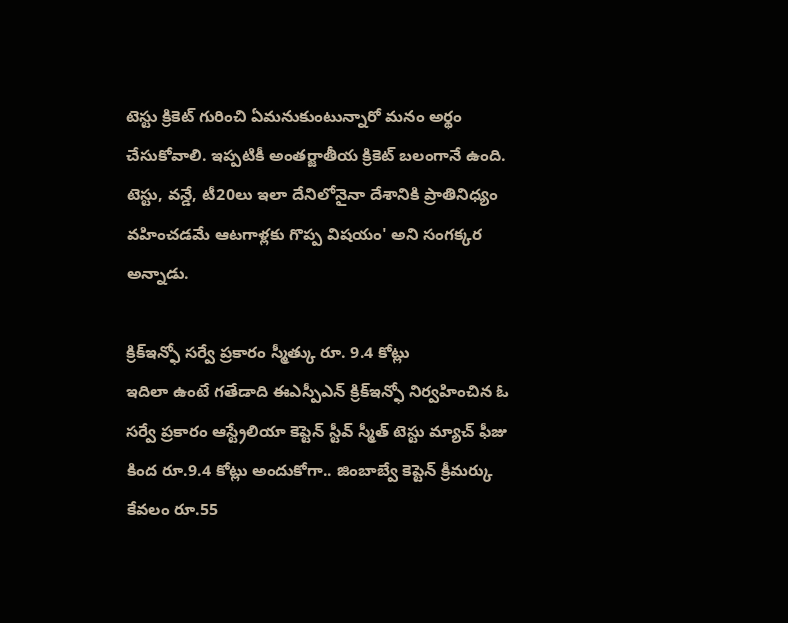టెస్టు క్రికెట్ గురించి ఏమనుకుంటున్నారో మనం అర్థం చేసుకోవాలి. ఇప్పటికీ అంతర్జాతీయ క్రికెట్ బలంగానే ఉంది. టెస్టు, వన్డే, టీ20లు ఇలా దేనిలోనైనా దేశానికి ప్రాతినిధ్యం వహించడమే ఆటగాళ్లకు గొప్ప విషయం' అని సంగక్కర అన్నాడు.

క్రిక్ఇన్ఫో సర్వే ప్రకారం స్మీత్కు రూ. 9.4 కోట్లు
ఇదిలా ఉంటే గతేడాది ఈఎస్పీఎన్ క్రిక్ఇన్ఫో నిర్వహించిన ఓ సర్వే ప్రకారం ఆస్ట్రేలియా కెప్టెన్ స్టీవ్ స్మీత్ టెస్టు మ్యాచ్ ఫీజు కింద రూ.9.4 కోట్లు అందుకోగా.. జింబాబ్వే కెప్టెన్ క్రీమర్కు కేవలం రూ.55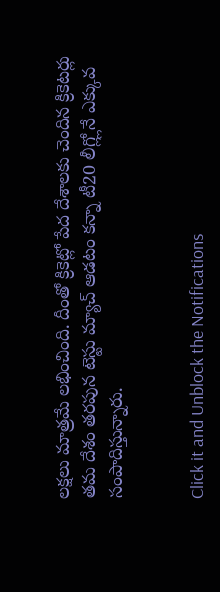లక్షలు మాత్రమే లభించింది. దీంతో క్రికెట్లో పేద దేశాలకు చెందిన క్రికెటర్లు తమ దేశం తరపున టెస్టు మ్యాచ్ ఆడటం కన్నా టీ20 లీగ్ల్లోనే ఎక్కువ సంపాదిస్తున్నారు.


Click it and Unblock the Notifications